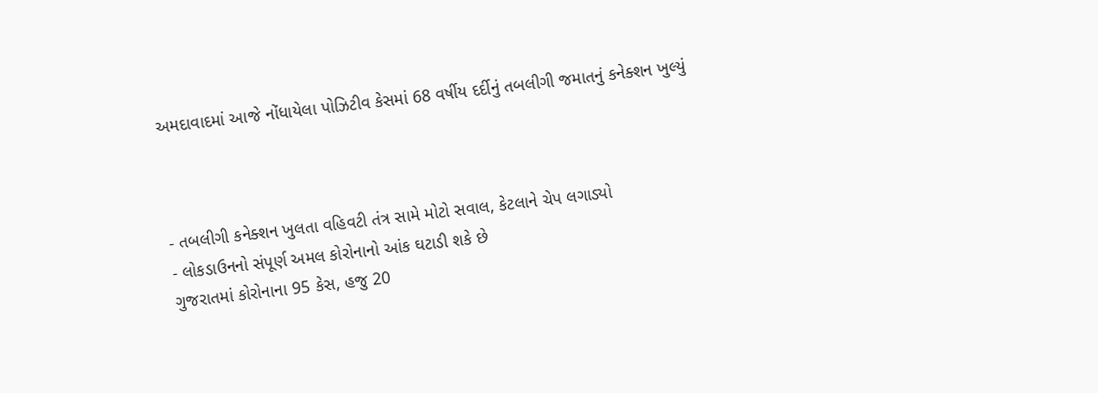અમદાવાદમાં આજે નોંધાયેલા પોઝિટીવ કેસમાં 68 વર્ષીય દર્દીનું તબલીગી જમાતનું કનેક્શન ખુલ્યું



- તબલીગી કનેક્શન ખુલતા વહિવટી તંત્ર સામે મોટો સવાલ, કેટલાને ચેપ લગાડ્યો
- લોકડાઉનનો સંપૂર્ણ અમલ કોરોનાનો આંક ઘટાડી શકે છે
ગુજરાતમાં કોરોનાના 95 કેસ, હજુ 20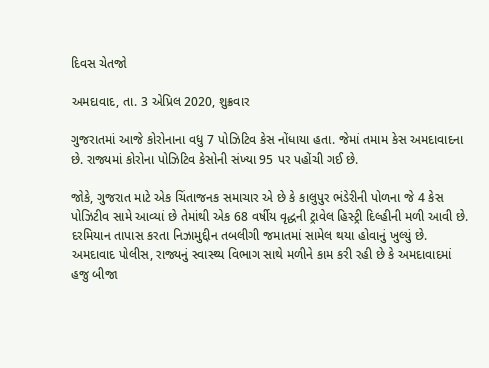દિવસ ચેતજો

અમદાવાદ, તા. 3 એપ્રિલ 2020, શુક્રવાર

ગુજરાતમાં આજે કોરોનાના વધુ 7 પોઝિટિવ કેસ નોંધાયા હતા. જેમાં તમામ કેસ અમદાવાદના છે. રાજ્યમાં કોરોના પોઝિટિવ કેસોની સંખ્યા 95 પર પહોંચી ગઈ છે.

જોકે, ગુજરાત માટે એક ચિંતાજનક સમાચાર એ છે કે કાલુપુર ભંડેરીની પોળના જે 4 કેસ પોઝિટીવ સામે આવ્યાં છે તેમાંથી એક 68 વર્ષીય વૃદ્ધની ટ્રાવેલ હિસ્ટ્રી દિલ્હીની મળી આવી છે. દરમિયાન તાપાસ કરતા નિઝામુદ્દીન તબલીગી જમાતમાં સામેલ થયા હોવાનું ખુલ્યું છે. અમદાવાદ પોલીસ, રાજ્યનું સ્વાસ્થ્ય વિભાગ સાથે મળીને કામ કરી રહી છે કે અમદાવાદમાં હજુ બીજા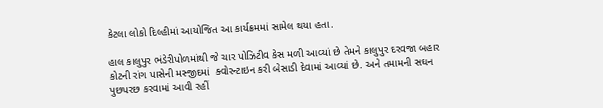કેટલા લોકો દિલ્હીમાં આયોજિત આ કાર્યક્રમમાં સામેલ થયા હતા.

હાલ કાલુપુર ભંડેરીપોળમાંથી જે ચાર પોઝિટીવ કેસ મળી આવ્યાં છે તેમને કાલુપુર દરવજા બહાર કોટની રાંગ પાસેની મસ્જીદમાં  ક્વોરન્ટાઇન કરી બેસાડી દેવામાં આવ્યાં છે. અને તમામની સઘન પુછપરછ કરવામાં આવી રહીં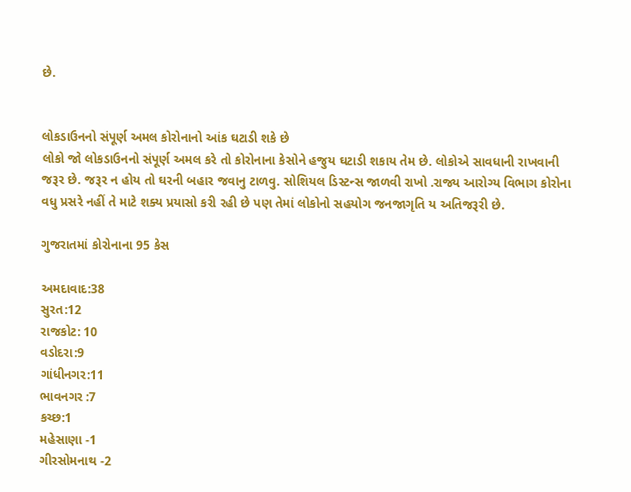છે.


લોકડાઉનનો સંપૂર્ણ અમલ કોરોનાનો આંક ઘટાડી શકે છે
લોકો જો લોકડાઉનનો સંપૂર્ણ અમલ કરે તો કોરોનાના કેસોને હજુય ઘટાડી શકાય તેમ છે. લોકોએ સાવધાની રાખવાની જરૂર છે. જરૂર ન હોય તો ઘરની બહાર જવાનુ ટાળવુ. સોશિયલ ડિસ્ટન્સ જાળવી રાખો .રાજ્ય આરોગ્ય વિભાગ કોરોના વધુ પ્રસરે નહીં તે માટે શક્ય પ્રયાસો કરી રહી છે પણ તેમાં લોકોનો સહયોગ જનજાગૃતિ ય અતિજરૂરી છે.

ગુજરાતમાં કોરોનાના 95 કેસ

અમદાવાદ:38
સુરત:12
રાજકોટ: 10
વડોદરા:9
ગાંધીનગર:11
ભાવનગર :7
કચ્છ:1
મહેસાણા -1
ગીરસોમનાથ -2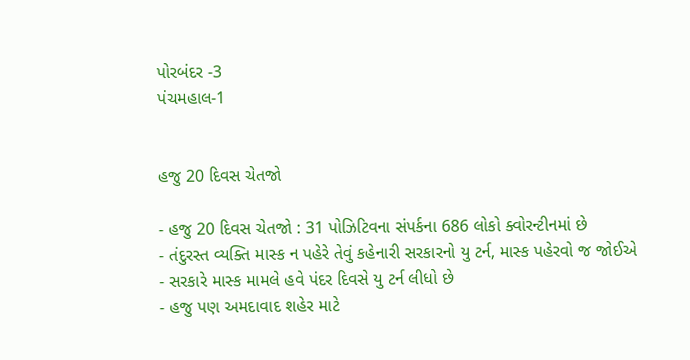પોરબંદર -3
પંચમહાલ-1


હજુ 20 દિવસ ચેતજો

- હજુ 20 દિવસ ચેતજો : 31 પોઝિટિવના સંપર્કના 686 લોકો ક્વોરન્ટીનમાં છે
- તંદુરસ્ત વ્યક્તિ માસ્ક ન પહેરે તેવું કહેનારી સરકારનો યુ ટર્ન, માસ્ક પહેરવો જ જોઈએ
- સરકારે માસ્ક મામલે હવે પંદર દિવસે યુ ટર્ન લીધો છે
- હજુ પણ અમદાવાદ શહેર માટે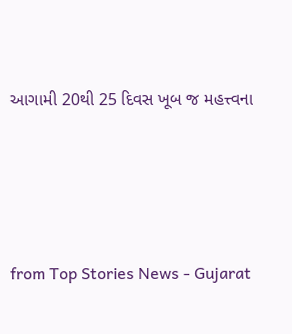આગામી 20થી 25 દિવસ ખૂબ જ મહત્ત્વના




from Top Stories News - Gujarat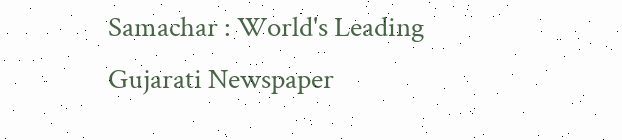Samachar : World's Leading Gujarati Newspaper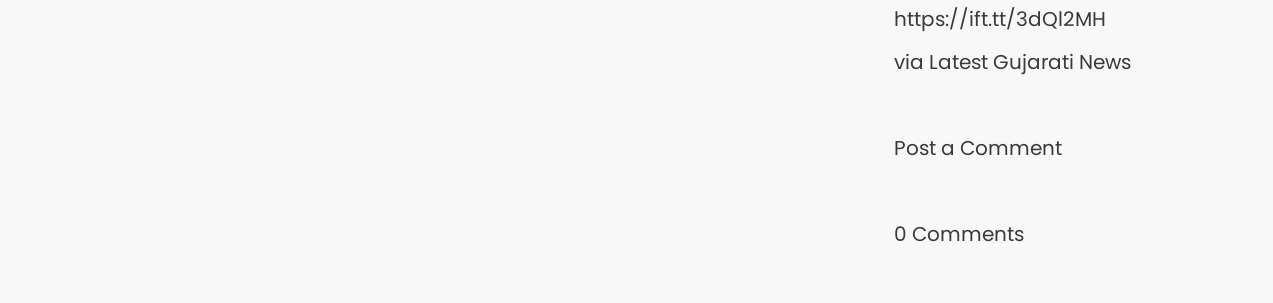https://ift.tt/3dQl2MH
via Latest Gujarati News

Post a Comment

0 Comments